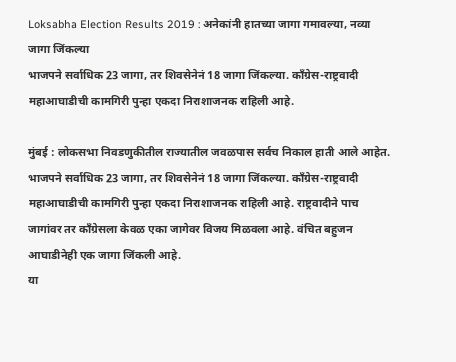Loksabha Election Results 2019 : अनेकांनी हातच्या जागा गमावल्या, नव्या जागा जिंकल्या
भाजपने सर्वाधिक 23 जागा, तर शिवसेनेनं 18 जागा जिंकल्या. काँग्रेस-राष्ट्रवादी महाआघाडीची कामगिरी पुन्हा एकदा निराशाजनक राहिली आहे.

मुंबई : लोकसभा निवडणुकीतील राज्यातील जवळपास सर्वच निकाल हाती आले आहेत. भाजपने सर्वाधिक 23 जागा, तर शिवसेनेनं 18 जागा जिंकल्या. काँग्रेस-राष्ट्रवादी महाआघाडीची कामगिरी पुन्हा एकदा निराशाजनक राहिली आहे. राष्ट्रवादीने पाच जागांवर तर काँग्रेसला केवळ एका जागेवर विजय मिळवला आहे. वंचित बहुजन आघाडीनेही एक जागा जिंकली आहे.
या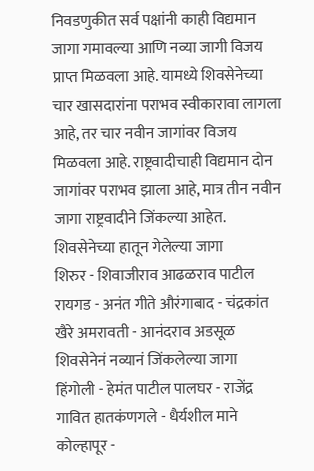निवडणुकीत सर्व पक्षांनी काही विद्यमान जागा गमावल्या आणि नव्या जागी विजय प्राप्त मिळवला आहे. यामध्ये शिवसेनेच्या चार खासदारांना पराभव स्वीकारावा लागला आहे, तर चार नवीन जागांवर विजय मिळवला आहे. राष्ट्रवादीचाही विद्यमान दोन जागांवर पराभव झाला आहे, मात्र तीन नवीन जागा राष्ट्रवादीने जिंकल्या आहेत.
शिवसेनेच्या हातून गेलेल्या जागा
शिरुर - शिवाजीराव आढळराव पाटील रायगड - अनंत गीते औरंगाबाद - चंद्रकांत खैरे अमरावती - आनंदराव अडसूळ
शिवसेनेनं नव्यानं जिंकलेल्या जागा
हिंगोली - हेमंत पाटील पालघर - राजेंद्र गावित हातकंणगले - धैर्यशील माने कोल्हापूर -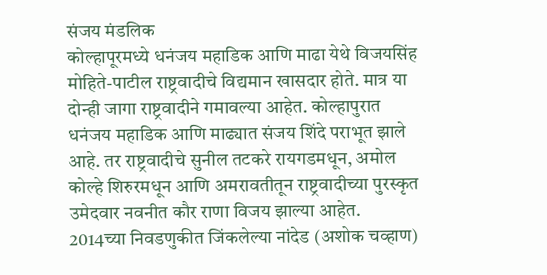संजय मंडलिक
कोल्हापूरमध्ये धनंजय महाडिक आणि माढा येथे विजयसिंह मोहिते-पाटील राष्ट्रवादीचे विद्यमान खासदार होते. मात्र या दोन्ही जागा राष्ट्रवादीने गमावल्या आहेत. कोल्हापुरात धनंजय महाडिक आणि माढ्यात संजय शिंदे पराभूत झाले आहे. तर राष्ट्रवादीचे सुनील तटकरे रायगडमधून, अमोल कोल्हे शिरुरमधून आणि अमरावतीतून राष्ट्रवादीच्या पुरस्कृत उमेदवार नवनीत कौर राणा विजय झाल्या आहेत.
2014च्या निवडणुकीत जिंकलेल्या नांदेड (अशोक चव्हाण)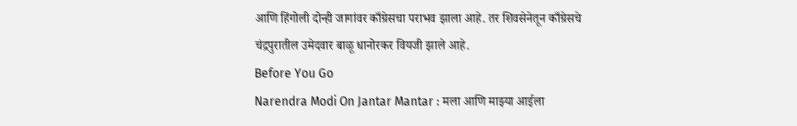आणि हिंगोली दोन्ही जागांवर काँग्रेसचा पराभव झाला आहे. तर शिवसेनेतून काँग्रेसचे चंद्रपुरातील उमेदवार बाळू धानोरकर वियजी झाले आहे.
Before You Go
Narendra Modi On Jantar Mantar : मला आणि माझ्या आईला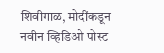शिवीगाळ, मोदींकडून नवीन व्हिडिओ पोस्ट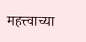महत्त्वाच्या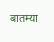बातम्या